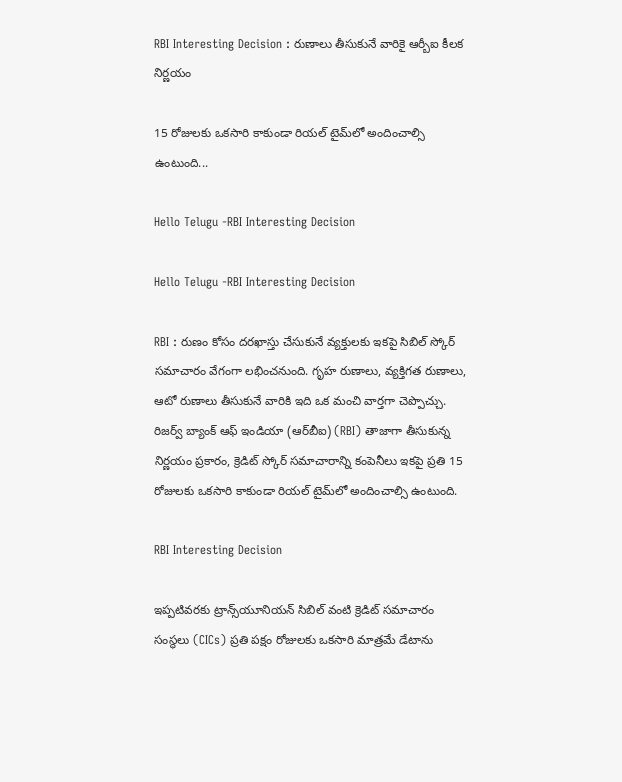RBI Interesting Decision : రుణాలు తీసుకునే వారికై ఆర్బీఐ కీలక నిర్ణయం

15 రోజులకు ఒకసారి కాకుండా రియల్ టైమ్‌లో అందించాల్సి ఉంటుంది...

Hello Telugu -RBI Interesting Decision

Hello Telugu -RBI Interesting Decision

RBI : రుణం కోసం దరఖాస్తు చేసుకునే వ్యక్తులకు ఇకపై సిబిల్‌ స్కోర్‌ సమాచారం వేగంగా లభించనుంది. గృహ రుణాలు, వ్యక్తిగత రుణాలు, ఆటో రుణాలు తీసుకునే వారికి ఇది ఒక మంచి వార్తగా చెప్పొచ్చు. రిజర్వ్‌ బ్యాంక్‌ ఆఫ్‌ ఇండియా (ఆర్‌బీఐ) (RBI) తాజాగా తీసుకున్న నిర్ణయం ప్రకారం, క్రెడిట్ స్కోర్‌ సమాచారాన్ని కంపెనీలు ఇకపై ప్రతి 15 రోజులకు ఒకసారి కాకుండా రియల్ టైమ్‌లో అందించాల్సి ఉంటుంది.

RBI Interesting Decision

ఇప్పటివరకు ట్రాన్స్‌యూనియన్ సిబిల్‌ వంటి క్రెడిట్ సమాచారం సంస్థలు (CICs) ప్రతి పక్షం రోజులకు ఒకసారి మాత్రమే డేటాను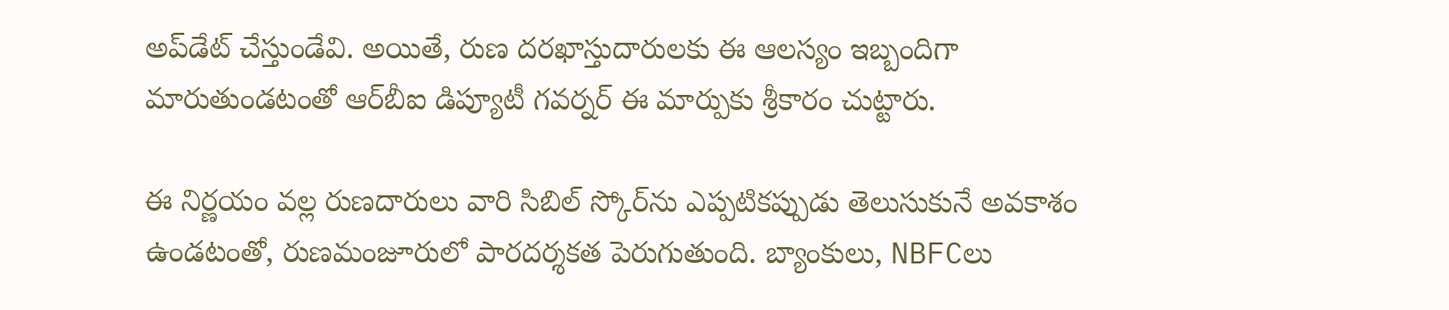అప్‌డేట్‌ చేస్తుండేవి. అయితే, రుణ దరఖాస్తుదారులకు ఈ ఆలస్యం ఇబ్బందిగా మారుతుండటంతో ఆర్‌బీఐ డిప్యూటీ గవర్నర్‌ ఈ మార్పుకు శ్రీకారం చుట్టారు.

ఈ నిర్ణయం వల్ల రుణదారులు వారి సిబిల్‌ స్కోర్‌ను ఎప్పటికప్పుడు తెలుసుకునే అవకాశం ఉండటంతో, రుణమంజూరులో పారదర్శకత పెరుగుతుంది. బ్యాంకులు, NBFCలు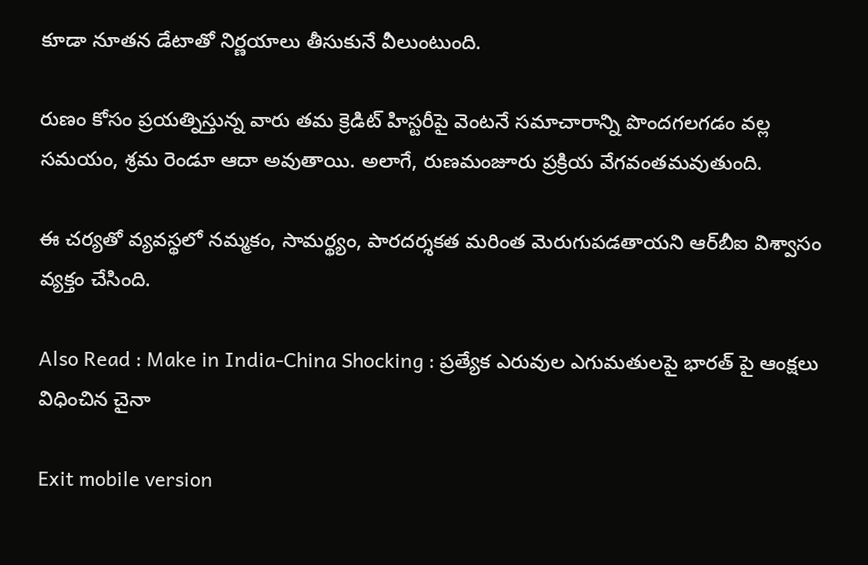కూడా నూతన డేటాతో నిర్ణయాలు తీసుకునే వీలుంటుంది.

రుణం కోసం ప్రయత్నిస్తున్న వారు తమ క్రెడిట్ హిస్టరీపై వెంటనే సమాచారాన్ని పొందగలగడం వల్ల సమయం, శ్రమ రెండూ ఆదా అవుతాయి. అలాగే, రుణమంజూరు ప్రక్రియ వేగవంతమవుతుంది.

ఈ చర్యతో వ్యవస్థలో నమ్మకం, సామర్థ్యం, పారదర్శకత మరింత మెరుగుపడతాయని ఆర్‌బీఐ విశ్వాసం వ్యక్తం చేసింది.

Also Read : Make in India-China Shocking : ప్రత్యేక ఎరువుల ఎగుమతులపై భారత్ పై ఆంక్షలు విధించిన చైనా

Exit mobile version